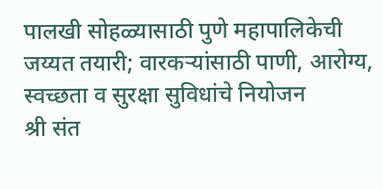पालखी सोहळ्यासाठी पुणे महापालिकेची जय्यत तयारी; वारकऱ्यांसाठी पाणी, आरोग्य, स्वच्छता व सुरक्षा सुविधांचे नियोजन
श्री संत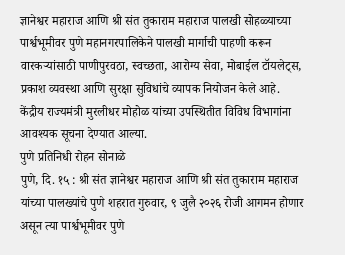ज्ञानेश्वर महाराज आणि श्री संत तुकाराम महाराज पालखी सोहळ्याच्या पार्श्वभूमीवर पुणे महानगरपालिकेने पालखी मार्गाची पाहणी करून वारकऱ्यांसाठी पाणीपुरवठा, स्वच्छता, आरोग्य सेवा, मोबाईल टॉयलेट्स, प्रकाश व्यवस्था आणि सुरक्षा सुविधांचे व्यापक नियोजन केले आहे. केंद्रीय राज्यमंत्री मुरलीधर मोहोळ यांच्या उपस्थितीत विविध विभागांना आवश्यक सूचना देण्यात आल्या.
पुणे प्रतिनिधी रोहन सोनाळे
पुणे, दि. १५ : श्री संत ज्ञानेश्वर महाराज आणि श्री संत तुकाराम महाराज यांच्या पालख्यांचे पुणे शहरात गुरुवार, ९ जुलै २०२६ रोजी आगमन होणार असून त्या पार्श्वभूमीवर पुणे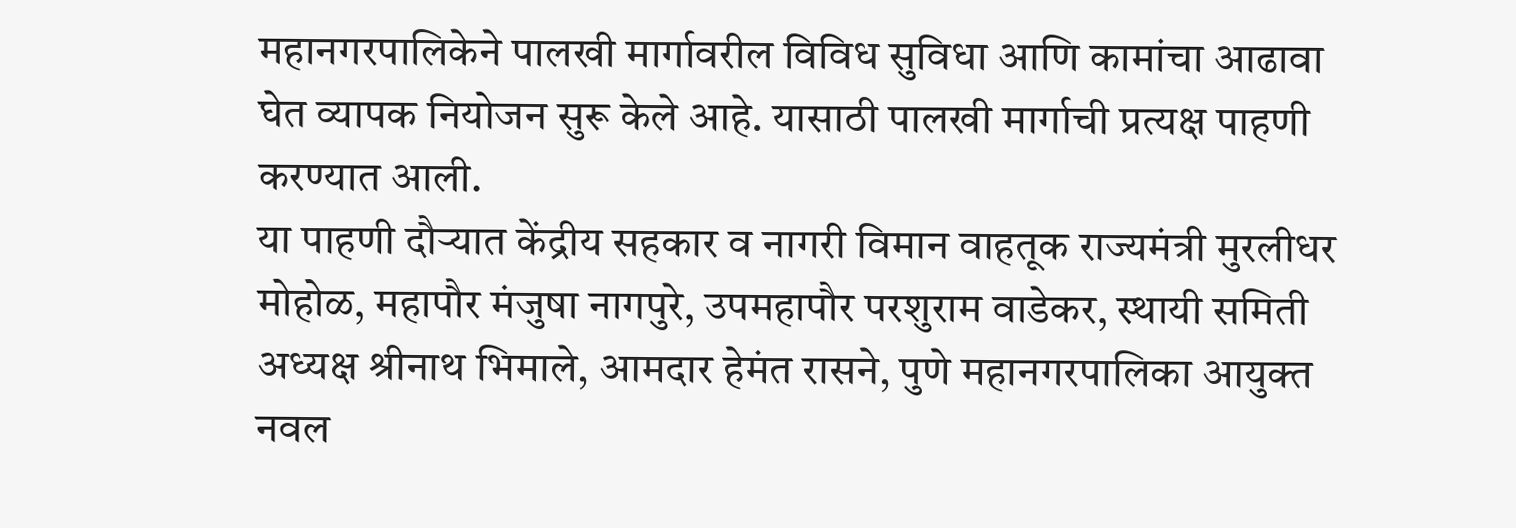महानगरपालिकेने पालखी मार्गावरील विविध सुविधा आणि कामांचा आढावा घेत व्यापक नियोजन सुरू केले आहे. यासाठी पालखी मार्गाची प्रत्यक्ष पाहणी करण्यात आली.
या पाहणी दौऱ्यात केंद्रीय सहकार व नागरी विमान वाहतूक राज्यमंत्री मुरलीधर मोहोळ, महापौर मंजुषा नागपुरे, उपमहापौर परशुराम वाडेकर, स्थायी समिती अध्यक्ष श्रीनाथ भिमाले, आमदार हेमंत रासने, पुणे महानगरपालिका आयुक्त नवल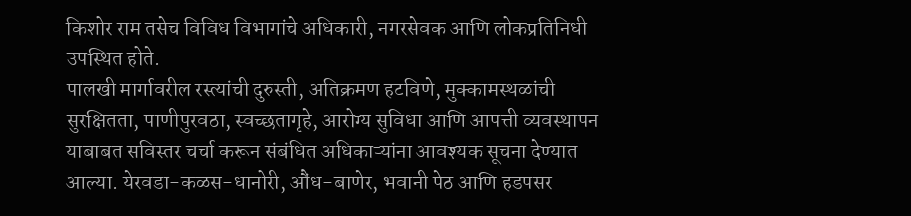किशोर राम तसेच विविध विभागांचे अधिकारी, नगरसेवक आणि लोकप्रतिनिधी उपस्थित होते.
पालखी मार्गावरील रस्त्यांची दुरुस्ती, अतिक्रमण हटविणे, मुक्कामस्थळांची सुरक्षितता, पाणीपुरवठा, स्वच्छतागृहे, आरोग्य सुविधा आणि आपत्ती व्यवस्थापन याबाबत सविस्तर चर्चा करून संबंधित अधिकाऱ्यांना आवश्यक सूचना देण्यात आल्या. येरवडा-कळस-धानोरी, औंध-बाणेर, भवानी पेठ आणि हडपसर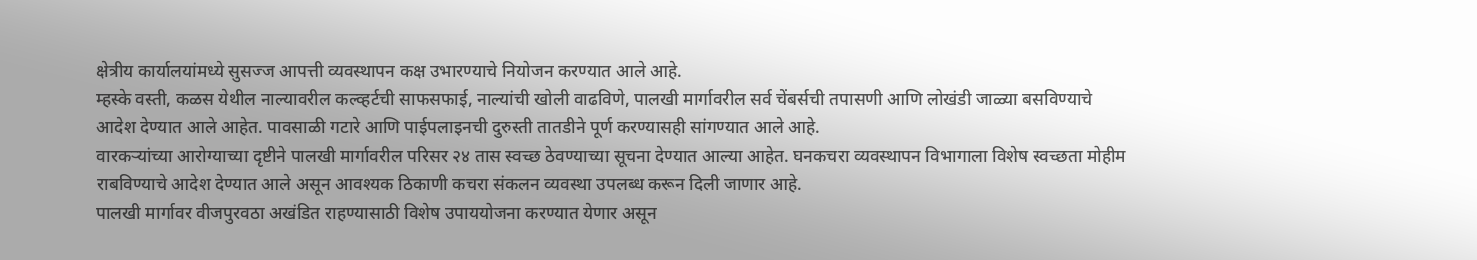क्षेत्रीय कार्यालयांमध्ये सुसज्ज आपत्ती व्यवस्थापन कक्ष उभारण्याचे नियोजन करण्यात आले आहे.
म्हस्के वस्ती, कळस येथील नाल्यावरील कल्व्हर्टची साफसफाई, नाल्यांची खोली वाढविणे, पालखी मार्गावरील सर्व चेंबर्सची तपासणी आणि लोखंडी जाळ्या बसविण्याचे आदेश देण्यात आले आहेत. पावसाळी गटारे आणि पाईपलाइनची दुरुस्ती तातडीने पूर्ण करण्यासही सांगण्यात आले आहे.
वारकऱ्यांच्या आरोग्याच्या दृष्टीने पालखी मार्गावरील परिसर २४ तास स्वच्छ ठेवण्याच्या सूचना देण्यात आल्या आहेत. घनकचरा व्यवस्थापन विभागाला विशेष स्वच्छता मोहीम राबविण्याचे आदेश देण्यात आले असून आवश्यक ठिकाणी कचरा संकलन व्यवस्था उपलब्ध करून दिली जाणार आहे.
पालखी मार्गावर वीजपुरवठा अखंडित राहण्यासाठी विशेष उपाययोजना करण्यात येणार असून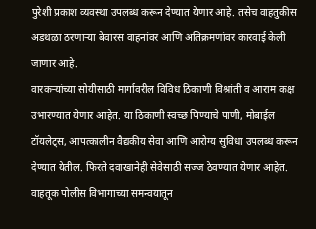पुरेशी प्रकाश व्यवस्था उपलब्ध करून देण्यात येणार आहे. तसेच वाहतुकीस अडथळा ठरणाऱ्या बेवारस वाहनांवर आणि अतिक्रमणांवर कारवाई केली जाणार आहे.
वारकऱ्यांच्या सोयीसाठी मार्गावरील विविध ठिकाणी विश्रांती व आराम कक्ष उभारण्यात येणार आहेत. या ठिकाणी स्वच्छ पिण्याचे पाणी, मोबाईल टॉयलेट्स, आपत्कालीन वैद्यकीय सेवा आणि आरोग्य सुविधा उपलब्ध करून देण्यात येतील. फिरते दवाखानेही सेवेसाठी सज्ज ठेवण्यात येणार आहेत.
वाहतूक पोलीस विभागाच्या समन्वयातून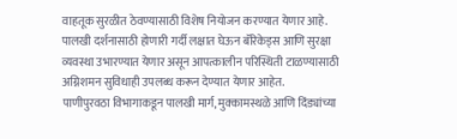वाहतूक सुरळीत ठेवण्यासाठी विशेष नियोजन करण्यात येणार आहे. पालखी दर्शनासाठी होणारी गर्दी लक्षात घेऊन बॅरिकेड्स आणि सुरक्षा व्यवस्था उभारण्यात येणार असून आपत्कालीन परिस्थिती टाळण्यासाठी अग्निशमन सुविधाही उपलब्ध करून देण्यात येणार आहेत.
पाणीपुरवठा विभागाकडून पालखी मार्ग, मुक्कामस्थळे आणि दिंड्यांच्या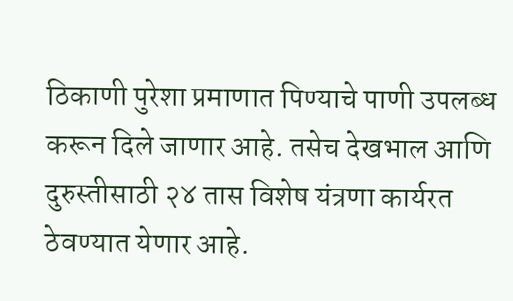ठिकाणी पुरेशा प्रमाणात पिण्याचे पाणी उपलब्ध करून दिले जाणार आहे. तसेच देखभाल आणि दुरुस्तीसाठी २४ तास विशेष यंत्रणा कार्यरत ठेवण्यात येणार आहे.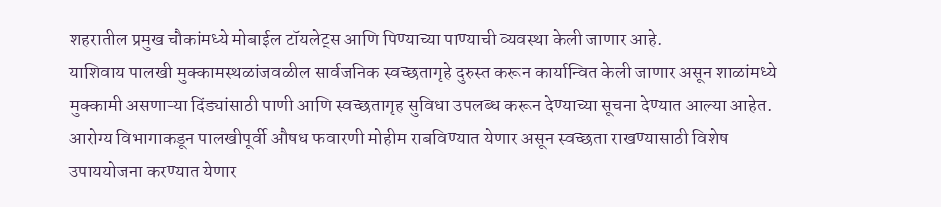शहरातील प्रमुख चौकांमध्ये मोबाईल टॉयलेट्स आणि पिण्याच्या पाण्याची व्यवस्था केली जाणार आहे.
याशिवाय पालखी मुक्कामस्थळांजवळील सार्वजनिक स्वच्छतागृहे दुरुस्त करून कार्यान्वित केली जाणार असून शाळांमध्ये मुक्कामी असणाऱ्या दिंड्यांसाठी पाणी आणि स्वच्छतागृह सुविधा उपलब्ध करून देण्याच्या सूचना देण्यात आल्या आहेत. आरोग्य विभागाकडून पालखीपूर्वी औषध फवारणी मोहीम राबविण्यात येणार असून स्वच्छता राखण्यासाठी विशेष उपाययोजना करण्यात येणार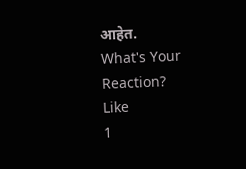आहेत.
What's Your Reaction?
Like
1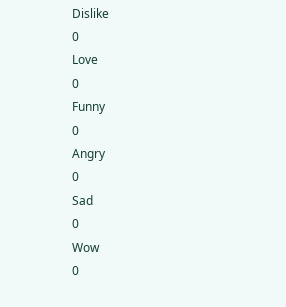Dislike
0
Love
0
Funny
0
Angry
0
Sad
0
Wow
0